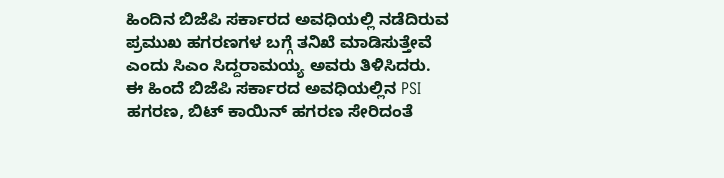ಹಿಂದಿನ ಬಿಜೆಪಿ ಸರ್ಕಾರದ ಅವಧಿಯಲ್ಲಿ ನಡೆದಿರುವ ಪ್ರಮುಖ ಹಗರಣಗಳ ಬಗ್ಗೆ ತನಿಖೆ ಮಾಡಿಸುತ್ತೇವೆ ಎಂದು ಸಿಎಂ ಸಿದ್ದರಾಮಯ್ಯ ಅವರು ತಿಳಿಸಿದರು. ಈ ಹಿಂದೆ ಬಿಜೆಪಿ ಸರ್ಕಾರದ ಅವಧಿಯಲ್ಲಿನ PSI ಹಗರಣ, ಬಿಟ್ ಕಾಯಿನ್ ಹಗರಣ ಸೇರಿದಂತೆ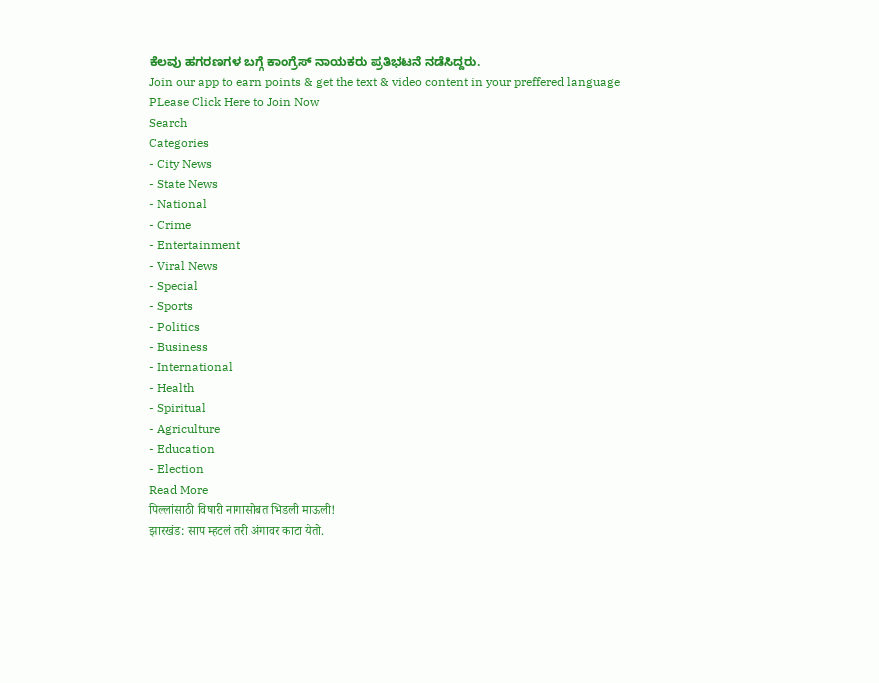ಕೆಲವು ಹಗರಣಗಳ ಬಗ್ಗೆ ಕಾಂಗ್ರೆಸ್ ನಾಯಕರು ಪ್ರತಿಭಟನೆ ನಡೆಸಿದ್ದರು.
Join our app to earn points & get the text & video content in your preffered language
PLease Click Here to Join Now
Search
Categories
- City News
- State News
- National
- Crime
- Entertainment
- Viral News
- Special
- Sports
- Politics
- Business
- International
- Health
- Spiritual
- Agriculture
- Education
- Election
Read More
पिल्लांसाठी विषारी नागासोबत भिडली माऊली!
झारखंड: साप म्हटलं तरी अंगावर काटा येतो.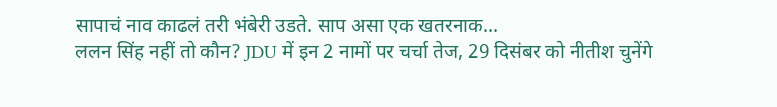सापाचं नाव काढलं तरी भंबेरी उडते. साप असा एक खतरनाक...
ललन सिंह नहीं तो कौन? JDU में इन 2 नामों पर चर्चा तेज, 29 दिसंबर को नीतीश चुनेंगे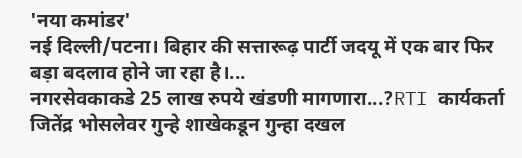'नया कमांडर'
नई दिल्ली/पटना। बिहार की सत्तारूढ़ पार्टी जदयू में एक बार फिर बड़ा बदलाव होने जा रहा है।...
नगरसेवकाकडे 25 लाख रुपये खंडणी मागणारा...?RTI कार्यकर्ता जितेंद्र भोसलेवर गुन्हे शाखेकडून गुन्हा दखल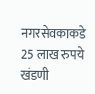नगरसेवकाकडे 25 लाख रुपये खंडणी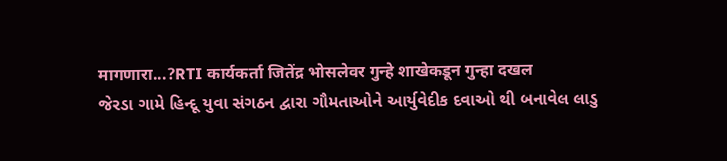मागणारा...?RTI कार्यकर्ता जितेंद्र भोसलेवर गुन्हे शाखेकडून गुन्हा दखल
જેરડા ગામે હિન્દૂ યુવા સંગઠન દ્વારા ગૌમતાઓને આર્યુવેદીક દવાઓ થી બનાવેલ લાડુ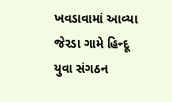ખવડાવામાં આવ્યા
જેરડા ગામે હિન્દૂ યુવા સંગઠન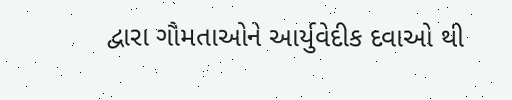દ્વારા ગૌમતાઓને આર્યુવેદીક દવાઓ થી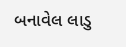બનાવેલ લાડુ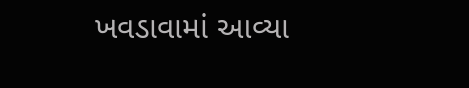ખવડાવામાં આવ્યા